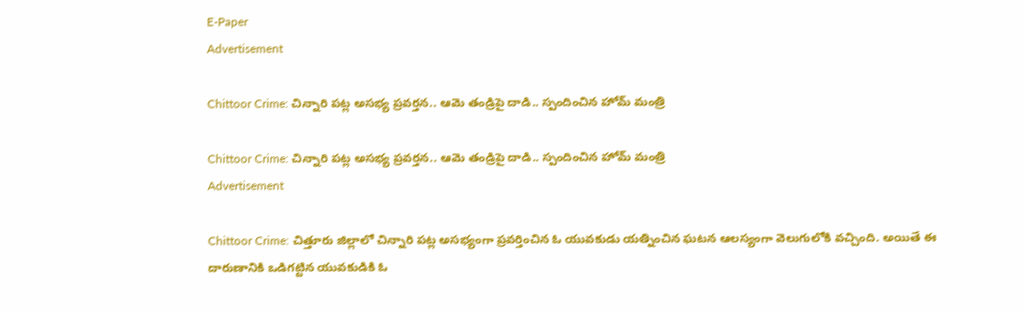E-Paper
Advertisement

Chittoor Crime: చిన్నారి పట్ల అసభ్య ప్రవర్తన.. ఆమె తండ్రిపై దాడి.. స్పందించిన హోమ్ మంత్రి

Chittoor Crime: చిన్నారి పట్ల అసభ్య ప్రవర్తన.. ఆమె తండ్రిపై దాడి.. స్పందించిన హోమ్ మంత్రి
Advertisement

Chittoor Crime: చిత్తూరు జిల్లాలో చిన్నారి పట్ల అసభ్యంగా ప్రవర్తించిన ఓ యువకుడు యత్నించిన ఘటన ఆలస్యంగా వెలుగులోకి వచ్చింది. అయితే ఈ దారుణానికి ఒడిగట్టిన యువకుడికి ఓ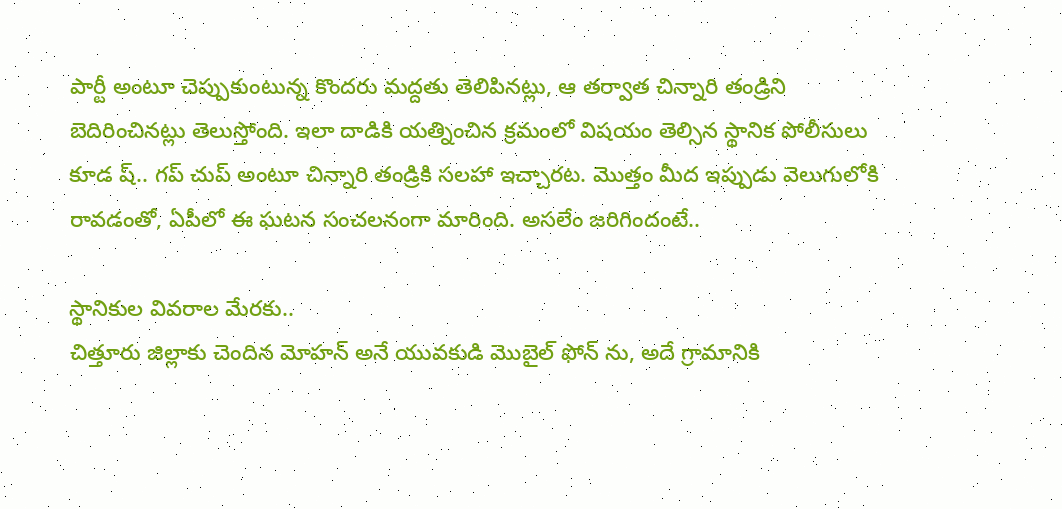పార్టీ అంటూ చెప్పుకుంటున్న కొందరు మద్దతు తెలిపినట్లు, ఆ తర్వాత చిన్నారి తండ్రిని బెదిరించినట్లు తెలుస్తోంది. ఇలా దాడికి యత్నించిన క్రమంలో విషయం తెల్సిన స్థానిక పోలీసులు కూడ ష్.. గప్ చుప్ అంటూ చిన్నారి తండ్రికి సలహా ఇచ్చారట. మొత్తం మీద ఇప్పుడు వెలుగులోకి రావడంతో, ఏపీలో ఈ ఘటన సంచలనంగా మారింది. అసలేం జరిగిందంటే..

స్థానికుల వివరాల మేరకు..
చిత్తూరు జిల్లాకు చెందిన మోహన్ అనే యువకుడి మొబైల్ ఫోన్‌ ను, అదే గ్రామానికి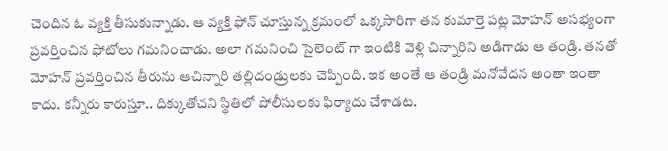చెందిన ఓ వ్యక్తి తీసుకున్నాడు. ఆ వ్యక్తి ఫోన్ చూస్తున్న క్రమంలో ఒక్కసారిగా తన కుమార్తె పట్ల మోహన్ అసభ్యంగా ప్రవర్తించిన ఫోటోలు గమనించాడు. అలా గమనించి సైలెంట్ గా ఇంటికి వెళ్లి చిన్నారిని అడిగాడు ఆ తండ్రి. తనతో మోహన్ ప్రవర్తించిన తీరును ఆచిన్నారి తల్లిదండ్రులకు చెప్పింది. ఇక అంతే ఆ తండ్రి మనోవేదన అంతా ఇంతా కాదు. కన్నీరు కారుస్తూ.. దిక్కుతోచని స్థితిలో పోలీసులకు ఫిర్యాదు చేశాడట.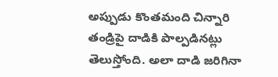అప్పుడు కొంతమంది చిన్నారి తండ్రిపై దాడికి పాల్పడినట్లు తెలుస్తోంది. అలా దాడి జరిగినా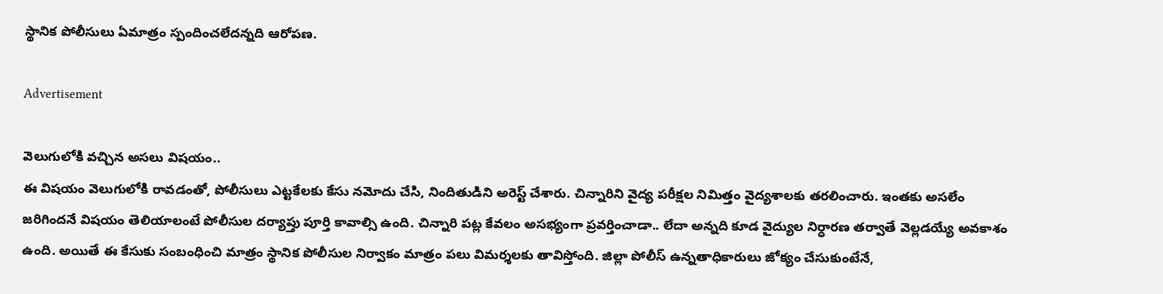స్థానిక పోలీసులు ఏమాత్రం స్పందించలేదన్నది ఆరోపణ.

Advertisement

వెలుగులోకి వచ్చిన అసలు విషయం..
ఈ విషయం వెలుగులోకి రావడంతో, పోలీసులు ఎట్టకేలకు కేసు నమోదు చేసి, నిందితుడిని అరెస్ట్ చేశారు. చిన్నారిని వైద్య పరీక్షల నిమిత్తం వైద్యశాలకు తరలించారు. ఇంతకు అసలేం జరిగిందనే విషయం తెలియాలంటే పోలీసుల దర్యాప్తు పూర్తి కావాల్సి ఉంది. చిన్నారి పట్ల కేవలం అసభ్యంగా ప్రవర్తించాడా.. లేదా అన్నది కూడ వైద్యుల నిర్ధారణ తర్వాతే వెల్లడయ్యే అవకాశం ఉంది. అయితే ఈ కేసుకు సంబంధించి మాత్రం స్థానిక పోలీసుల నిర్వాకం మాత్రం పలు విమర్శలకు తావిస్తోంది. జిల్లా పోలీస్ ఉన్నతాధికారులు జోక్యం చేసుకుంటేనే,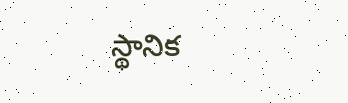స్థానిక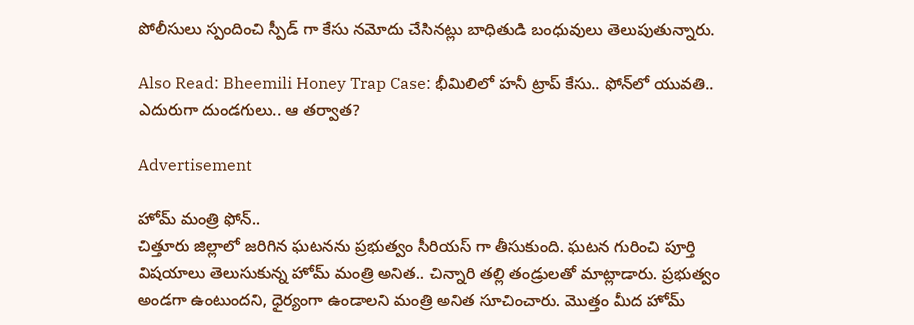పోలీసులు స్పందించి స్పీడ్ గా కేసు నమోదు చేసినట్లు బాధితుడి బంధువులు తెలుపుతున్నారు.

Also Read: Bheemili Honey Trap Case: భీమిలిలో హనీ ట్రాప్ కేసు.. ఫోన్‌‌‌‌‌‌‌‌లో యువతి.. ఎదురుగా దుండగులు.. ఆ తర్వాత?

Advertisement

హోమ్ మంత్రి ఫోన్..
చిత్తూరు జిల్లాలో జరిగిన ఘటనను ప్రభుత్వం సీరియస్ గా తీసుకుంది. ఘటన గురించి పూర్తి విషయాలు తెలుసుకున్న హోమ్ మంత్రి అనిత.. చిన్నారి తల్లి తండ్రులతో మాట్లాడారు. ప్రభుత్వం అండగా ఉంటుందని, ధైర్యంగా ఉండాలని మంత్రి అనిత సూచించారు. మొత్తం మీద హోమ్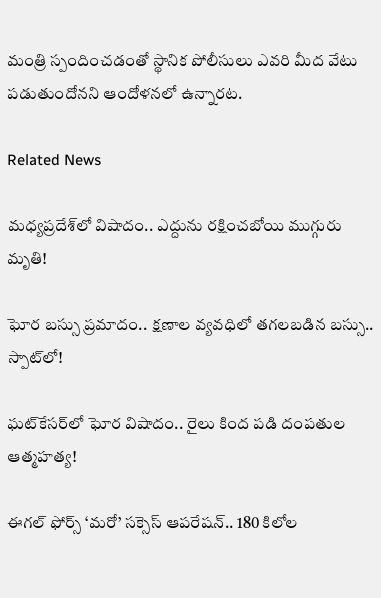మంత్రి స్పందించడంతో స్థానిక పోలీసులు ఎవరి మీద వేటు పడుతుందోనని ఆందోళనలో ఉన్నారట.

Related News

మధ్యప్రదేశ్‌లో విషాదం.. ఎద్దును రక్షించబోయి ముగ్గురు మృతి!

ఘోర బస్సు ప్రమాదం.. క్షణాల వ్యవధిలో తగలబడిన బస్సు.. స్పాట్‌లో!

ఘట్‌కేసర్‌లో ఘోర విషాదం.. రైలు కింద పడి దంపతుల ఆత్మహత్య!

ఈగల్ ఫోర్స్ ‘మరో’ సక్సెస్ ఆపరేషన్.. 180 కిలోల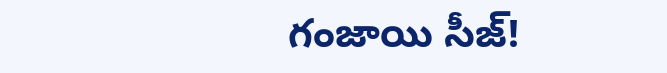గంజాయి సీజ్!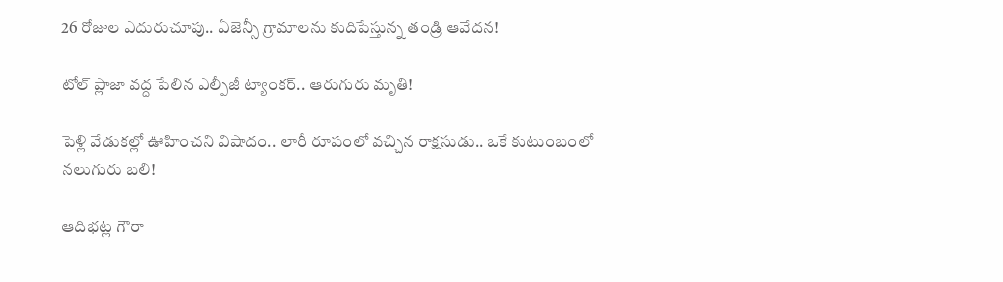26 రోజుల ఎదురుచూపు.. ఏజెన్సీ గ్రామాలను కుదిపేస్తున్న తండ్రి ఆవేదన!

టోల్ ప్లాజా వద్ద పేలిన ఎల్పీజీ ట్యాంకర్.. ఆరుగురు మృతి!

పెళ్లి వేడుకల్లో ఊహించని విషాదం.. లారీ రూపంలో వచ్చిన రాక్షసుడు.. ఒకే కుటుంబంలో నలుగురు బలి!

ఆదిభట్ల గౌరా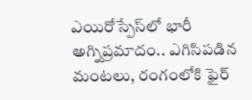ఎయిరోస్పేస్‌లో భారీ అగ్నిప్రమాదం.. ఎగిసిపడిన మంటలు, రంగంలోకి ఫైర్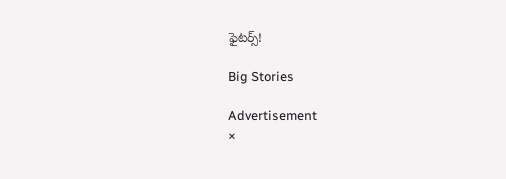ఫైటర్స్!

Big Stories

Advertisement
×